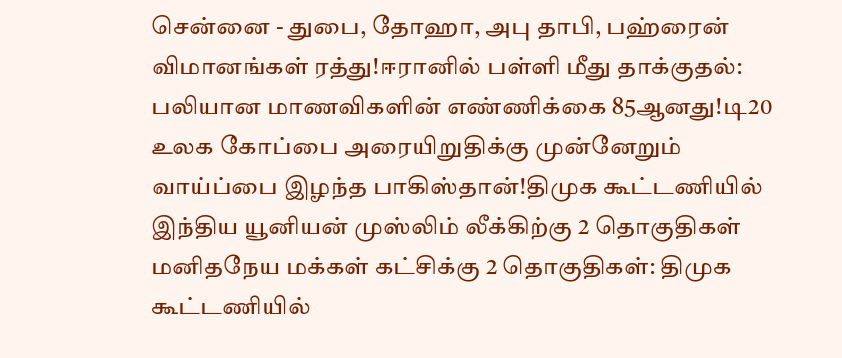சென்னை - துபை, தோஹா, அபு தாபி, பஹ்ரைன் விமானங்கள் ரத்து!ஈரானில் பள்ளி மீது தாக்குதல்: பலியான மாணவிகளின் எண்ணிக்கை 85ஆனது!டி20 உலக கோப்பை அரையிறுதிக்கு முன்னேறும் வாய்ப்பை இழந்த பாகிஸ்தான்!திமுக கூட்டணியில் இந்திய யூனியன் முஸ்லிம் லீக்கிற்கு 2 தொகுதிகள் மனிதநேய மக்கள் கட்சிக்கு 2 தொகுதிகள்: திமுக கூட்டணியில்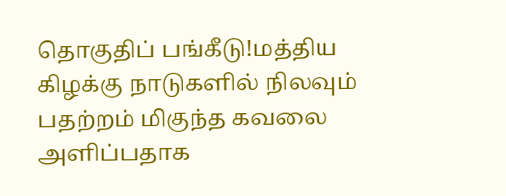தொகுதிப் பங்கீடு!மத்திய கிழக்கு நாடுகளில் நிலவும் பதற்றம் மிகுந்த கவலை அளிப்பதாக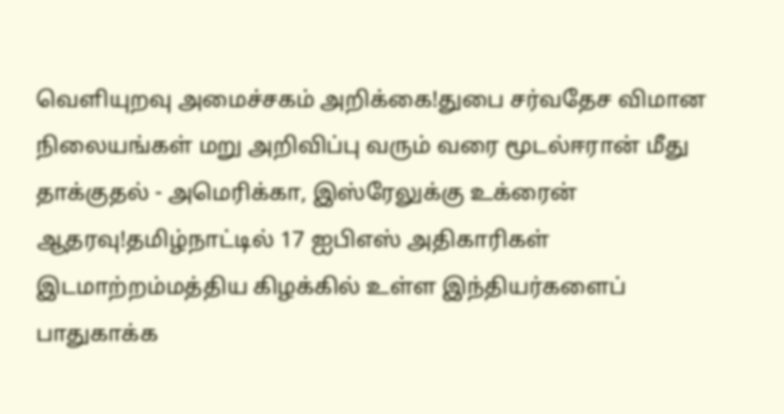வெளியுறவு அமைச்சகம் அறிக்கை!துபை சர்வதேச விமான நிலையங்கள் மறு அறிவிப்பு வரும் வரை மூடல்ஈரான் மீது தாக்குதல் - அமெரிக்கா, இஸ்ரேலுக்கு உக்ரைன் ஆதரவு!தமிழ்நாட்டில் 17 ஐபிஎஸ் அதிகாரிகள் இடமாற்றம்மத்திய கிழக்கில் உள்ள இந்தியர்களைப் பாதுகாக்க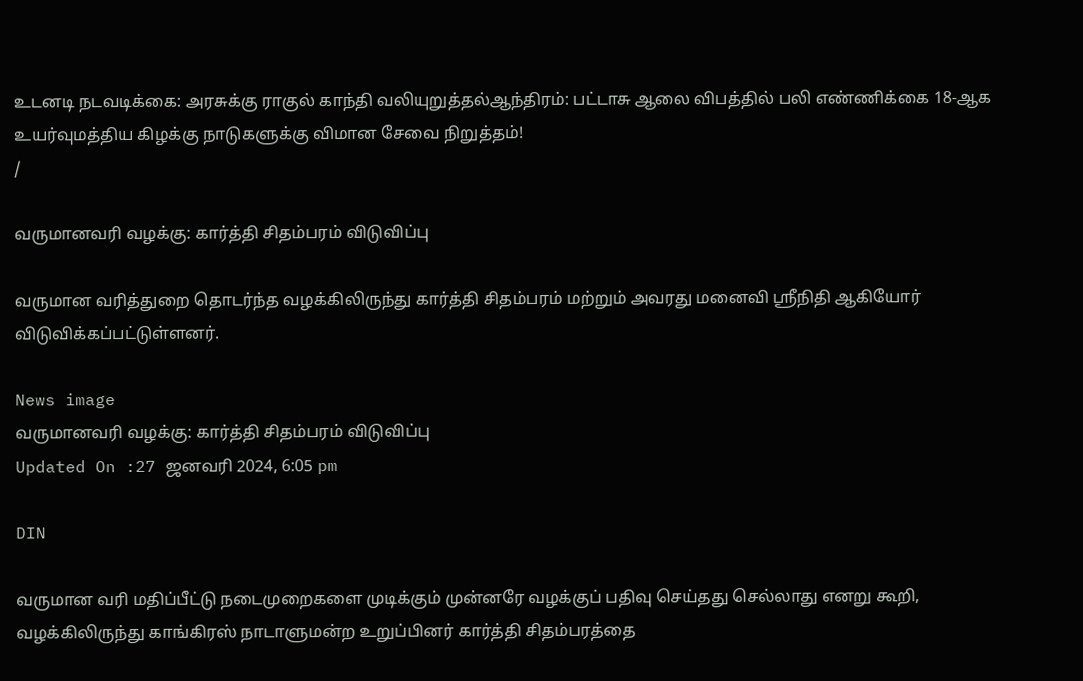உடனடி நடவடிக்கை: அரசுக்கு ராகுல் காந்தி வலியுறுத்தல்ஆந்திரம்: பட்டாசு ஆலை விபத்தில் பலி எண்ணிக்கை 18-ஆக உயர்வுமத்திய கிழக்கு நாடுகளுக்கு விமான சேவை நிறுத்தம்!
/

வருமானவரி வழக்கு: கார்த்தி சிதம்பரம் விடுவிப்பு

வருமான வரித்துறை தொடர்ந்த வழக்கிலிருந்து கார்த்தி சிதம்பரம் மற்றும் அவரது மனைவி ஸ்ரீநிதி ஆகியோர் விடுவிக்கப்பட்டுள்ளனர்.

News image
வருமானவரி வழக்கு: கார்த்தி சிதம்பரம் விடுவிப்பு
Updated On :27 ஜனவரி 2024, 6:05 pm

DIN

வருமான வரி மதிப்பீட்டு நடைமுறைகளை முடிக்கும் முன்னரே வழக்குப் பதிவு செய்தது செல்லாது எனறு கூறி, வழக்கிலிருந்து காங்கிரஸ் நாடாளுமன்ற உறுப்பினர் கார்த்தி சிதம்பரத்தை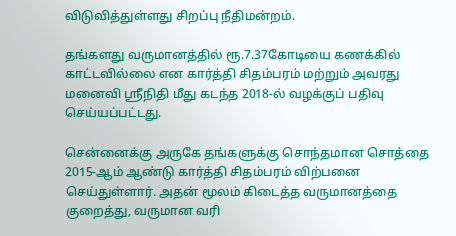விடுவித்துள்ளது சிறப்பு நீதிமன்றம்.

தங்களது வருமானத்தில் ரூ.7.37கோடியை கணக்கில் காட்டவில்லை என கார்த்தி சிதம்பரம் மற்றும் அவரது மனைவி ஸ்ரீநிதி மீது கடந்த 2018-ல் வழக்குப் பதிவு  செய்யப்பட்டது.

சென்னைக்கு அருகே தங்களுக்கு சொந்தமான சொத்தை 2015-ஆம் ஆண்டு கார்த்தி சிதம்பரம் விற்பனை செய்துள்ளார். அதன் மூலம் கிடைத்த வருமானத்தை குறைத்து, வருமான வரி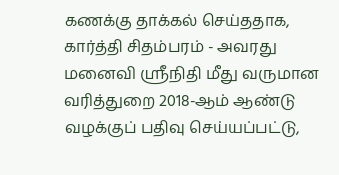கணக்கு தாக்கல் செய்ததாக, கார்த்தி சிதம்பரம் - அவரது மனைவி ஸ்ரீநிதி மீது வருமான வரித்துறை 2018-ஆம் ஆண்டு வழக்குப் பதிவு செய்யப்பட்டு,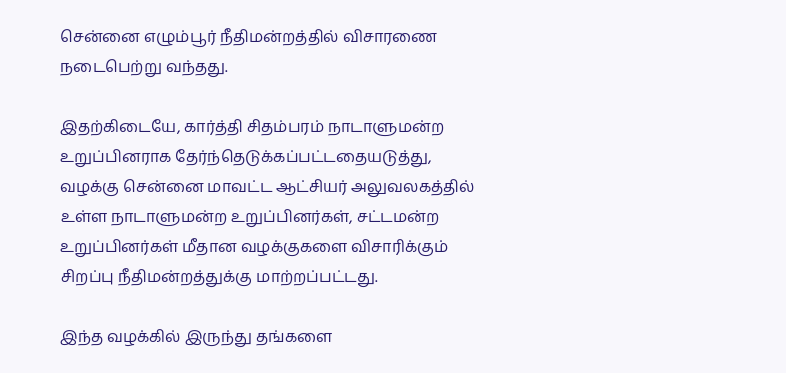சென்னை எழும்பூர் நீதிமன்றத்தில் விசாரணை நடைபெற்று வந்தது.

இதற்கிடையே, கார்த்தி சிதம்பரம் நாடாளுமன்ற உறுப்பினராக தேர்ந்தெடுக்கப்பட்டதையடுத்து, வழக்கு சென்னை மாவட்ட ஆட்சியர் அலுவலகத்தில் உள்ள நாடாளுமன்ற உறுப்பினர்கள், சட்டமன்ற உறுப்பினர்கள் மீதான வழக்குகளை விசாரிக்கும் சிறப்பு நீதிமன்றத்துக்கு மாற்றப்பட்டது.

இந்த வழக்கில் இருந்து தங்களை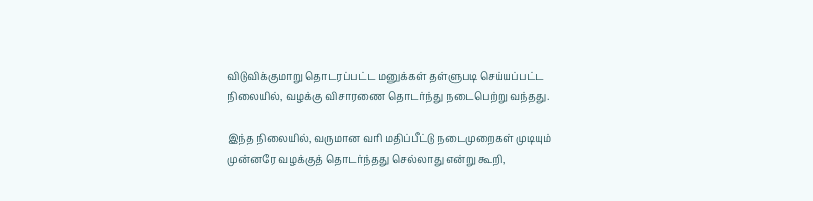விடுவிக்குமாறு தொடரப்பட்ட மனுக்கள் தள்ளுபடி செய்யப்பட்ட நிலையில், வழக்கு விசாரணை தொடர்ந்து நடைபெற்று வந்தது.

இந்த நிலையில், வருமான வரி மதிப்பீட்டு நடைமுறைகள் முடியும் முன்னரே வழக்குத் தொடர்ந்தது செல்லாது என்று கூறி,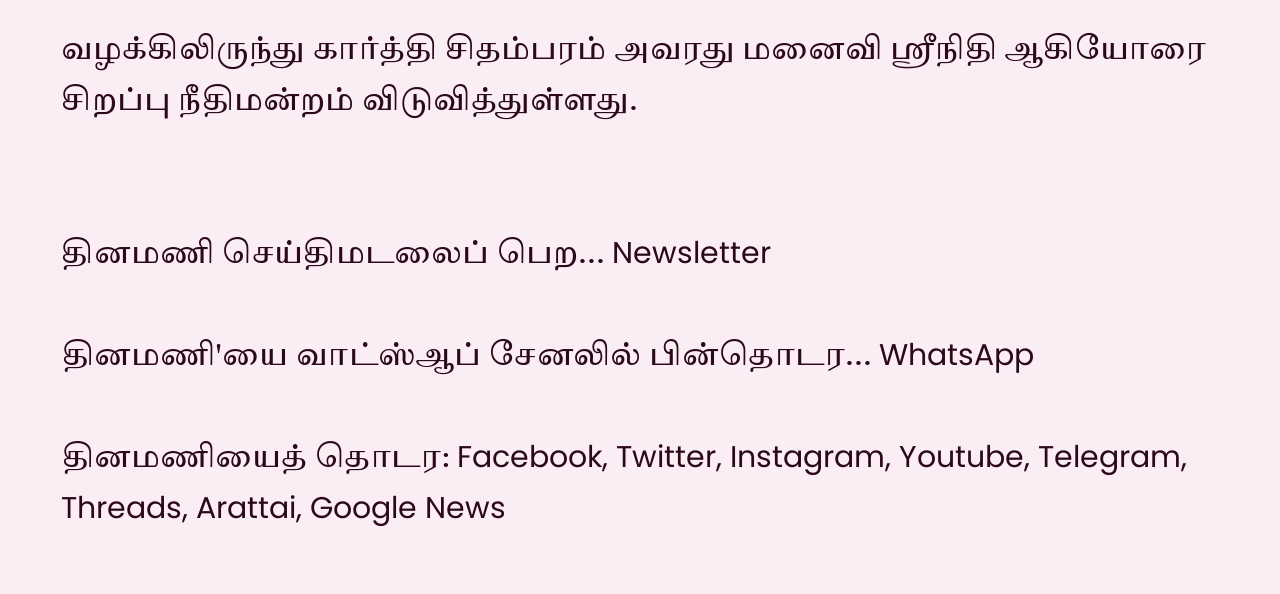வழக்கிலிருந்து கார்த்தி சிதம்பரம் அவரது மனைவி ஸ்ரீநிதி ஆகியோரை சிறப்பு நீதிமன்றம் விடுவித்துள்ளது.


தினமணி செய்திமடலைப் பெற... Newsletter

தினமணி'யை வாட்ஸ்ஆப் சேனலில் பின்தொடர... WhatsApp

தினமணியைத் தொடர: Facebook, Twitter, Instagram, Youtube, Telegram, Threads, Arattai, Google News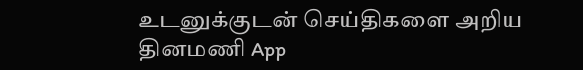உடனுக்குடன் செய்திகளை அறிய தினமணி App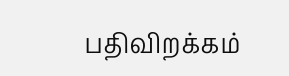பதிவிறக்கம்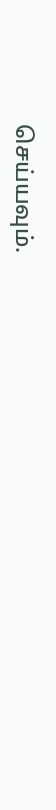செய்யவும்.